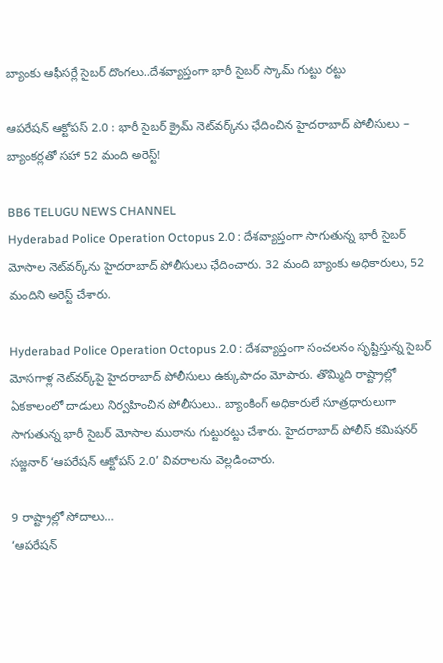బ్యాంకు ఆఫీసర్లే సైబర్ దొంగలు..దేశవ్యాప్తంగా భారీ సైబర్ స్కామ్ గుట్టు రట్టు

ఆపరేషన్ ఆక్టోపస్ 2.0 : భారీ సైబర్ క్రైమ్ నెట్‌వర్క్‌ను ఛేదించిన హైదరాబాద్‌ పోలీసులు – బ్యాంకర్లతో సహా 52 మంది అరెస్ట్!

BB6 TELUGU NEWS CHANNEL
Hyderabad Police Operation Octopus 2.0 : దేశవ్యాప్తంగా సాగుతున్న భారీ సైబర్‌ మోసాల నెట్‌వర్క్‌ను హైదరాబాద్‌ పోలీసులు ఛేదించారు. 32 మంది బ్యాంకు అధికారులు, 52 మందిని అరెస్ట్ చేశారు.

Hyderabad Police Operation Octopus 2.0 : దేశవ్యాప్తంగా సంచలనం సృష్టిస్తున్న సైబర్ మోసగాళ్ల నెట్‌వర్క్‌పై హైదరాబాద్ పోలీసులు ఉక్కుపాదం మోపారు. తొమ్మిది రాష్ట్రాల్లో ఏకకాలంలో దాడులు నిర్వహించిన పోలీసులు.. బ్యాంకింగ్ అధికారులే సూత్రధారులుగా సాగుతున్న భారీ సైబర్ మోసాల ముఠాను గుట్టురట్టు చేశారు. హైదరాబాద్ పోలీస్ కమిషనర్ సజ్జనార్ ‘ఆపరేషన్ ఆక్టోపస్ 2.0’ వివరాలను వెల్లడించారు.

9 రాష్ట్రాల్లో సోదాలు…
‘ఆపరేషన్‌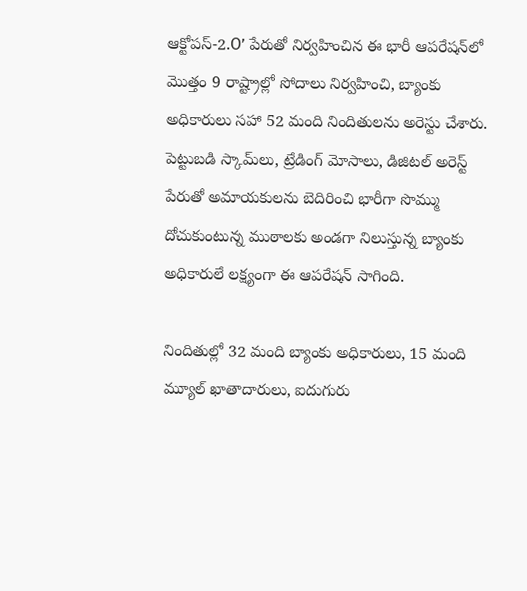ఆక్టోపస్‌-2.O’ పేరుతో నిర్వహించిన ఈ భారీ ఆపరేషన్‌లో మొత్తం 9 రాష్ట్రాల్లో సోదాలు నిర్వహించి, బ్యాంకు అధికారులు సహా 52 మంది నిందితులను అరెస్టు చేశారు. పెట్టుబడి స్కామ్‌లు, ట్రేడింగ్ మోసాలు, డిజిటల్ అరెస్ట్ పేరుతో అమాయకులను బెదిరించి భారీగా సొమ్ము దోచుకుంటున్న ముఠాలకు అండగా నిలుస్తున్న బ్యాంకు అధికారులే లక్ష్యంగా ఈ ఆపరేషన్ సాగింది.

నిందితుల్లో 32 మంది బ్యాంకు అధికారులు, 15 మంది మ్యూల్ ఖాతాదారులు, ఐదుగురు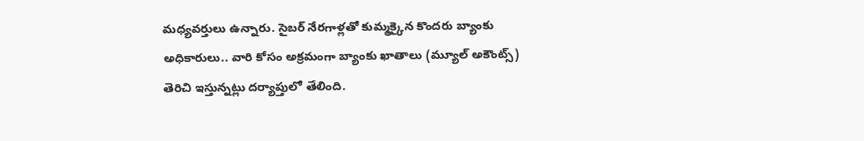మధ్యవర్తులు ఉన్నారు. సైబర్‌ నేరగాళ్లతో కుమ్మక్కైన కొందరు బ్యాంకు అధికారులు.. వారి కోసం అక్రమంగా బ్యాంకు ఖాతాలు (మ్యూల్ అకౌంట్స్) తెరిచి ఇస్తున్నట్లు దర్యాప్తులో తేలింది.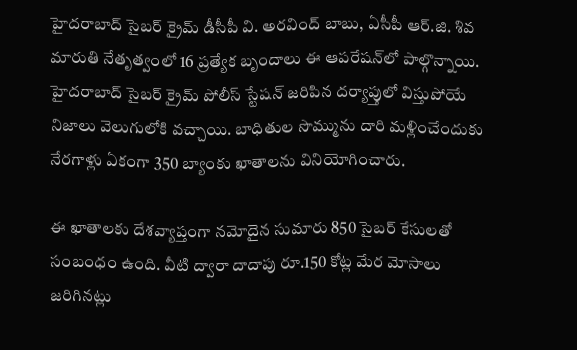హైదరాబాద్‌ సైబర్‌ క్రైమ్‌ డీసీపీ వి. అరవింద్‌ బాబు, ఏసీపీ ఆర్‌.జి. శివ మారుతి నేతృత్వంలో 16 ప్రత్యేక బృందాలు ఈ ఆపరేషన్‌లో పాల్గొన్నాయి. హైదరాబాద్‌ సైబర్‌ క్రైమ్‌ పోలీస్‌ స్టేషన్‌ జరిపిన దర్యాప్తులో విస్తుపోయే నిజాలు వెలుగులోకి వచ్చాయి. బాధితుల సొమ్మును దారి మళ్లించేందుకు నేరగాళ్లు ఏకంగా 350 బ్యాంకు ఖాతాలను వినియోగించారు.

ఈ ఖాతాలకు దేశవ్యాప్తంగా నమోదైన సుమారు 850 సైబర్‌ కేసులతో సంబంధం ఉంది. వీటి ద్వారా దాదాపు రూ.150 కోట్ల మేర మోసాలు జ‌రిగిన‌ట్లు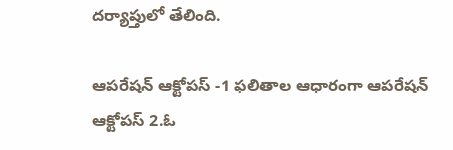దర్యాప్తులో తేలింది.

ఆపరేషన్ ఆక్టోపస్ -1 ఫలితాల ఆధారంగా ఆపరేషన్ ఆక్టోపస్ 2.ఓ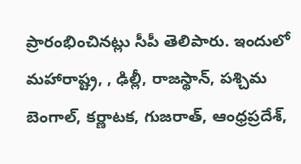ప్రారంభించినట్లు సీపీ తెలిపారు. ఇందులో మహారాష్ట్ర, , ఢిల్లీ, రాజస్థాన్, పశ్చిమ బెంగాల్, కర్ణాటక, గుజరాత్, ఆంధ్రప్రదేశ్,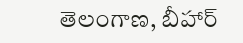తెలంగాణ, బీహార్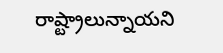రాష్ట్రాలున్నాయని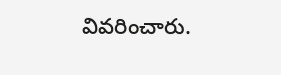వివరించారు.